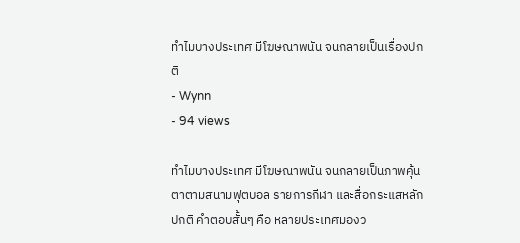ทำไมบางประเทศ มีโฆษณาพนัน จนกลายเป็นเรื่องปกติ
- Wynn
- 94 views

ทำไมบางประเทศ มีโฆษณาพนัน จนกลายเป็นภาพคุ้นตาตามสนามฟุตบอล รายการกีฬา และสื่อกระแสหลักปกติ คำตอบสั้นๆ คือ หลายประเทศมองว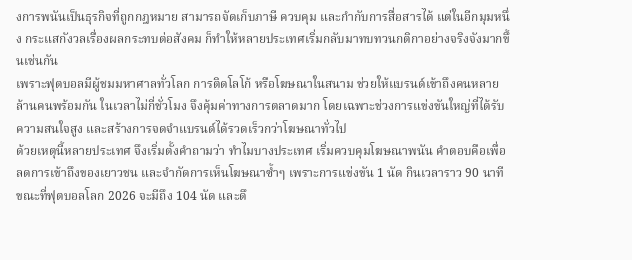งการพนันเป็นธุรกิจที่ถูกกฎหมาย สามารถจัดเก็บภาษี ควบคุม และกำกับการสื่อสารได้ แต่ในอีกมุมหนึ่ง กระแสกังวลเรื่องผลกระทบต่อสังคม ก็ทำให้หลายประเทศเริ่มกลับมาทบทวนกติกาอย่างจริงจังมากขึ้นเช่นกัน
เพราะฟุตบอลมีผู้ชมมหาศาลทั่วโลก การติดโลโก้ หรือโฆษณาในสนาม ช่วยให้แบรนด์เข้าถึงคนหลายล้านคนพร้อมกัน ในเวลาไม่กี่ชั่วโมง จึงคุ้มค่าทางการตลาดมาก โดยเฉพาะช่วงการแข่งขันใหญ่ที่ได้รับความสนใจสูง และสร้างการจดจำแบรนด์ได้รวดเร็วกว่าโฆษณาทั่วไป
ด้วยเหตุนี้หลายประเทศ จึงเริ่มตั้งคำถามว่า ทำไมบางประเทศ เริ่มควบคุมโฆษณาพนัน คำตอบคือเพื่อลดการเข้าถึงของเยาวชน และจำกัดการเห็นโฆษณาซ้ำๆ เพราะการแข่งขัน 1 นัด กินเวลาราว 90 นาที ขณะที่ฟุตบอลโลก 2026 จะมีถึง 104 นัด และดึ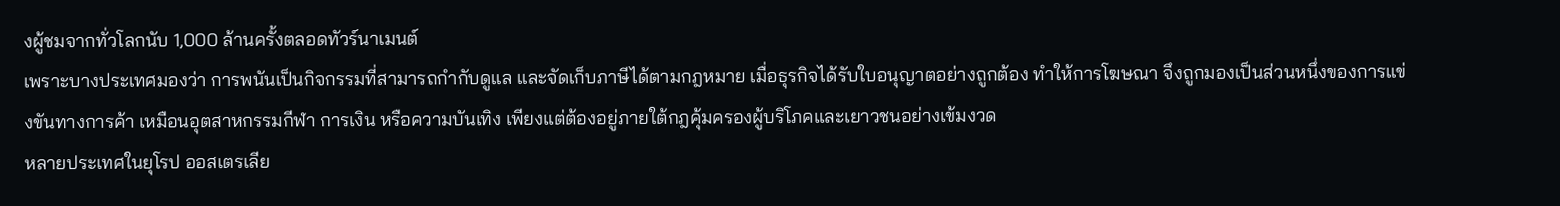งผู้ชมจากทั่วโลกนับ 1,000 ล้านครั้งตลอดทัวร์นาเมนต์
เพราะบางประเทศมองว่า การพนันเป็นกิจกรรมที่สามารถกำกับดูแล และจัดเก็บภาษีได้ตามกฎหมาย เมื่อธุรกิจได้รับใบอนุญาตอย่างถูกต้อง ทำให้การโฆษณา จึงถูกมองเป็นส่วนหนึ่งของการแข่งขันทางการค้า เหมือนอุตสาหกรรมกีฬา การเงิน หรือความบันเทิง เพียงแต่ต้องอยู่ภายใต้กฎคุ้มครองผู้บริโภคและเยาวชนอย่างเข้มงวด
หลายประเทศในยุโรป ออสเตรเลีย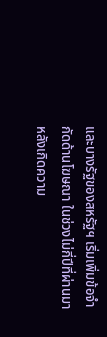และบางรัฐของสหรัฐฯ เริ่มเพิ่มข้อจำกัดด้านโฆษณา ในช่วงไม่กี่ปีที่ผ่านมา หลังเกิดความ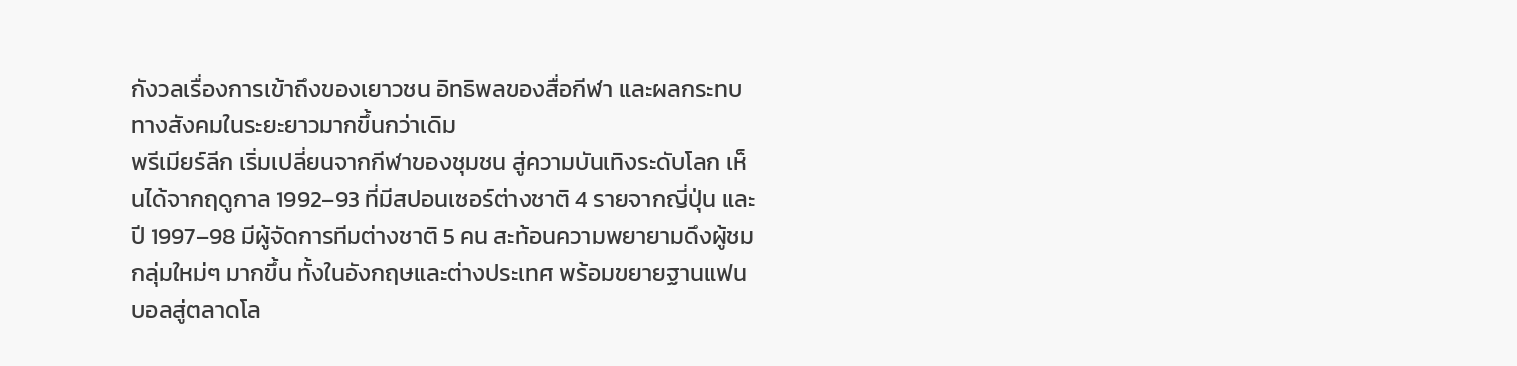กังวลเรื่องการเข้าถึงของเยาวชน อิทธิพลของสื่อกีฬา และผลกระทบทางสังคมในระยะยาวมากขึ้นกว่าเดิม
พรีเมียร์ลีก เริ่มเปลี่ยนจากกีฬาของชุมชน สู่ความบันเทิงระดับโลก เห็นได้จากฤดูกาล 1992–93 ที่มีสปอนเซอร์ต่างชาติ 4 รายจากญี่ปุ่น และปี 1997–98 มีผู้จัดการทีมต่างชาติ 5 คน สะท้อนความพยายามดึงผู้ชมกลุ่มใหม่ๆ มากขึ้น ทั้งในอังกฤษและต่างประเทศ พร้อมขยายฐานแฟนบอลสู่ตลาดโล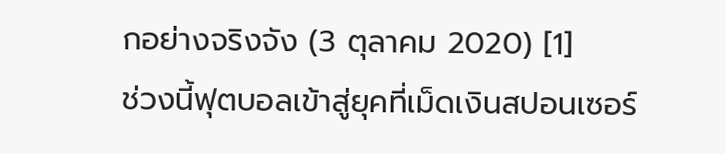กอย่างจริงจัง (3 ตุลาคม 2020) [1]
ช่วงนี้ฟุตบอลเข้าสู่ยุคที่เม็ดเงินสปอนเซอร์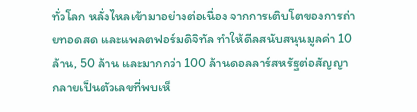ทั่วโลก หลั่งไหลเข้ามาอย่างต่อเนื่อง จากการเติบโตของการถ่ายทอดสด และแพลตฟอร์มดิจิทัล ทำให้ดีลสนับสนุนมูลค่า 10 ล้าน, 50 ล้าน และมากกว่า 100 ล้านดอลลาร์สหรัฐต่อสัญญา กลายเป็นตัวเลขที่พบเห็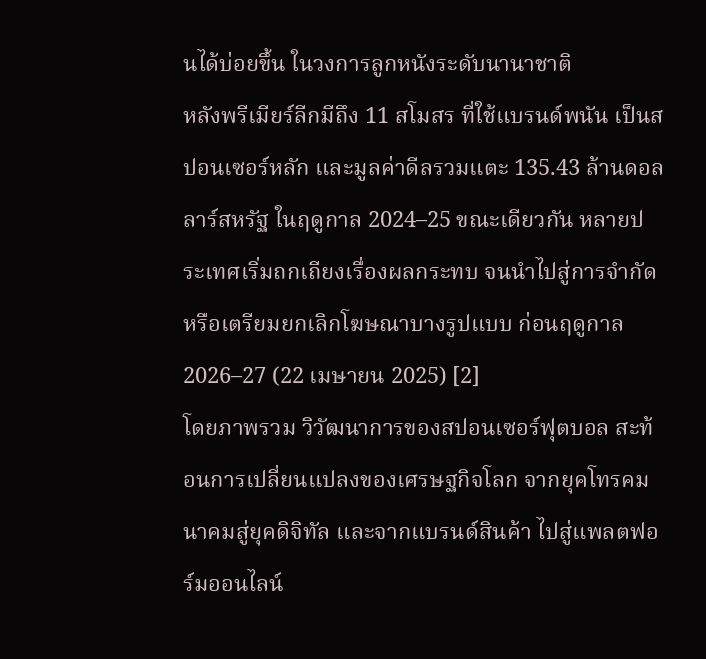นได้บ่อยขึ้น ในวงการลูกหนังระดับนานาชาติ
หลังพรีเมียร์ลีกมีถึง 11 สโมสร ที่ใช้แบรนด์พนัน เป็นสปอนเซอร์หลัก และมูลค่าดีลรวมแตะ 135.43 ล้านดอลลาร์สหรัฐ ในฤดูกาล 2024–25 ขณะเดียวกัน หลายประเทศเริ่มถกเถียงเรื่องผลกระทบ จนนำไปสู่การจำกัด หรือเตรียมยกเลิกโฆษณาบางรูปแบบ ก่อนฤดูกาล 2026–27 (22 เมษายน 2025) [2]
โดยภาพรวม วิวัฒนาการของสปอนเซอร์ฟุตบอล สะท้อนการเปลี่ยนแปลงของเศรษฐกิจโลก จากยุคโทรคมนาคมสู่ยุคดิจิทัล และจากแบรนด์สินค้า ไปสู่แพลตฟอร์มออนไลน์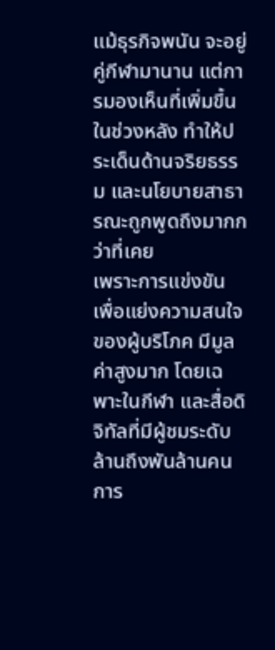แม้ธุรกิจพนัน จะอยู่คู่กีฬามานาน แต่การมองเห็นที่เพิ่มขึ้นในช่วงหลัง ทำให้ประเด็นด้านจริยธรรม และนโยบายสาธารณะถูกพูดถึงมากกว่าที่เคย
เพราะการแข่งขัน เพื่อแย่งความสนใจของผู้บริโภค มีมูลค่าสูงมาก โดยเฉพาะในกีฬา และสื่อดิจิทัลที่มีผู้ชมระดับล้านถึงพันล้านคน การ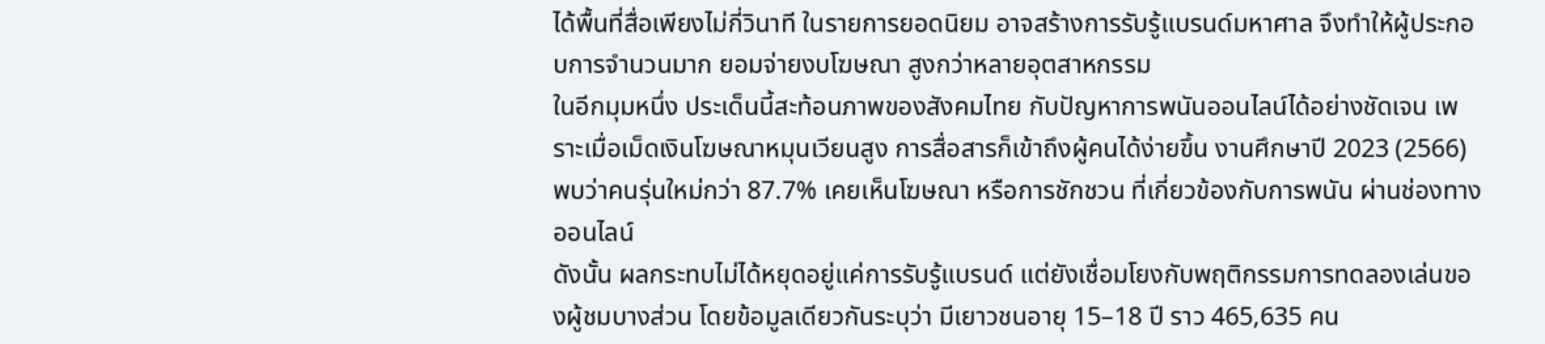ได้พื้นที่สื่อเพียงไม่กี่วินาที ในรายการยอดนิยม อาจสร้างการรับรู้แบรนด์มหาศาล จึงทำให้ผู้ประกอบการจำนวนมาก ยอมจ่ายงบโฆษณา สูงกว่าหลายอุตสาหกรรม
ในอีกมุมหนึ่ง ประเด็นนี้สะท้อนภาพของสังคมไทย กับปัญหาการพนันออนไลน์ได้อย่างชัดเจน เพราะเมื่อเม็ดเงินโฆษณาหมุนเวียนสูง การสื่อสารก็เข้าถึงผู้คนได้ง่ายขึ้น งานศึกษาปี 2023 (2566) พบว่าคนรุ่นใหม่กว่า 87.7% เคยเห็นโฆษณา หรือการชักชวน ที่เกี่ยวข้องกับการพนัน ผ่านช่องทางออนไลน์
ดังนั้น ผลกระทบไม่ได้หยุดอยู่แค่การรับรู้แบรนด์ แต่ยังเชื่อมโยงกับพฤติกรรมการทดลองเล่นของผู้ชมบางส่วน โดยข้อมูลเดียวกันระบุว่า มีเยาวชนอายุ 15–18 ปี ราว 465,635 คน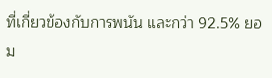ที่เกี่ยวข้องกับการพนัน และกว่า 92.5% ยอม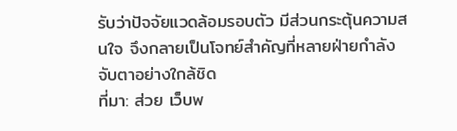รับว่าปัจจัยแวดล้อมรอบตัว มีส่วนกระตุ้นความสนใจ จึงกลายเป็นโจทย์สำคัญที่หลายฝ่ายกำลังจับตาอย่างใกล้ชิด
ที่มา: ส่วย เว็บพ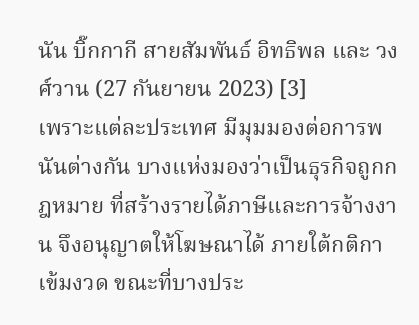นัน บิ๊กกากี สายสัมพันธ์ อิทธิพล และ วงศ์วาน (27 กันยายน 2023) [3]
เพราะแต่ละประเทศ มีมุมมองต่อการพนันต่างกัน บางแห่งมองว่าเป็นธุรกิจถูกกฎหมาย ที่สร้างรายได้ภาษีและการจ้างงาน จึงอนุญาตให้โฆษณาได้ ภายใต้กติกาเข้มงวด ขณะที่บางประ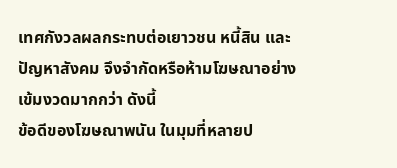เทศกังวลผลกระทบต่อเยาวชน หนี้สิน และปัญหาสังคม จึงจำกัดหรือห้ามโฆษณาอย่างเข้มงวดมากกว่า ดังนี้
ข้อดีของโฆษณาพนัน ในมุมที่หลายป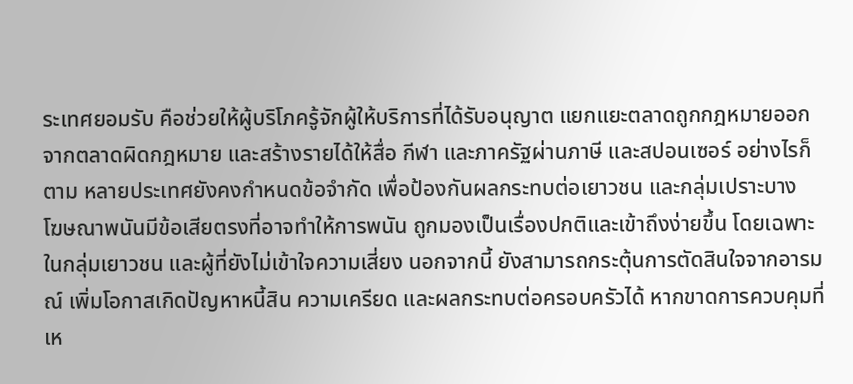ระเทศยอมรับ คือช่วยให้ผู้บริโภครู้จักผู้ให้บริการที่ได้รับอนุญาต แยกแยะตลาดถูกกฎหมายออกจากตลาดผิดกฎหมาย และสร้างรายได้ให้สื่อ กีฬา และภาครัฐผ่านภาษี และสปอนเซอร์ อย่างไรก็ตาม หลายประเทศยังคงกำหนดข้อจำกัด เพื่อป้องกันผลกระทบต่อเยาวชน และกลุ่มเปราะบาง
โฆษณาพนันมีข้อเสียตรงที่อาจทำให้การพนัน ถูกมองเป็นเรื่องปกติและเข้าถึงง่ายขึ้น โดยเฉพาะในกลุ่มเยาวชน และผู้ที่ยังไม่เข้าใจความเสี่ยง นอกจากนี้ ยังสามารถกระตุ้นการตัดสินใจจากอารมณ์ เพิ่มโอกาสเกิดปัญหาหนี้สิน ความเครียด และผลกระทบต่อครอบครัวได้ หากขาดการควบคุมที่เห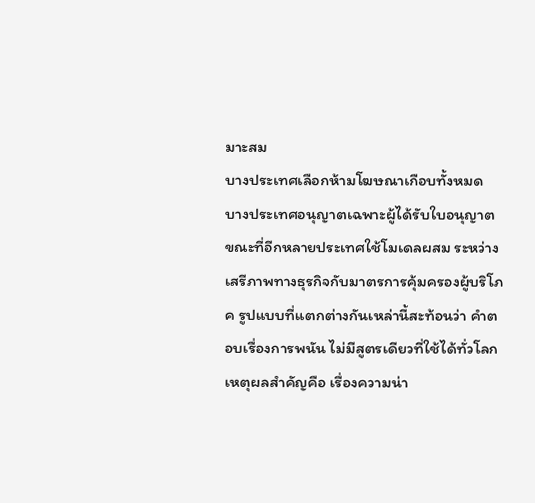มาะสม
บางประเทศเลือกห้ามโฆษณาเกือบทั้งหมด บางประเทศอนุญาตเฉพาะผู้ได้รับใบอนุญาต ขณะที่อีกหลายประเทศใช้โมเดลผสม ระหว่างเสรีภาพทางธุรกิจกับมาตรการคุ้มครองผู้บริโภค รูปแบบที่แตกต่างกันเหล่านี้สะท้อนว่า คำตอบเรื่องการพนัน ไม่มีสูตรเดียวที่ใช้ได้ทั่วโลก
เหตุผลสำคัญคือ เรื่องความน่า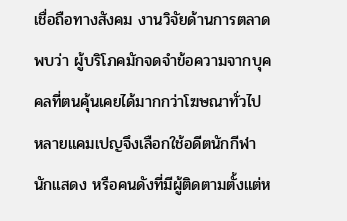เชื่อถือทางสังคม งานวิจัยด้านการตลาดพบว่า ผู้บริโภคมักจดจำข้อความจากบุคคลที่ตนคุ้นเคยได้มากกว่าโฆษณาทั่วไป หลายแคมเปญจึงเลือกใช้อดีตนักกีฬา นักแสดง หรือคนดังที่มีผู้ติดตามตั้งแต่ห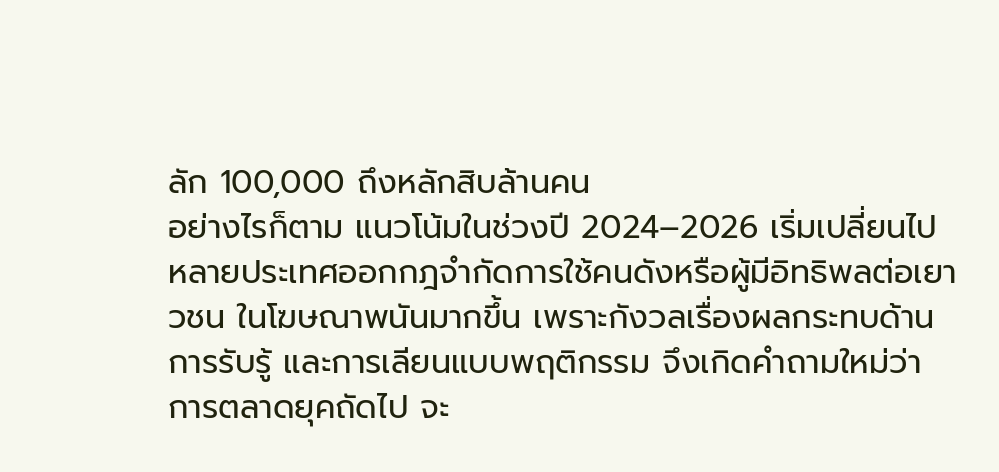ลัก 100,000 ถึงหลักสิบล้านคน
อย่างไรก็ตาม แนวโน้มในช่วงปี 2024–2026 เริ่มเปลี่ยนไป หลายประเทศออกกฎจำกัดการใช้คนดังหรือผู้มีอิทธิพลต่อเยาวชน ในโฆษณาพนันมากขึ้น เพราะกังวลเรื่องผลกระทบด้านการรับรู้ และการเลียนแบบพฤติกรรม จึงเกิดคำถามใหม่ว่า การตลาดยุคถัดไป จะ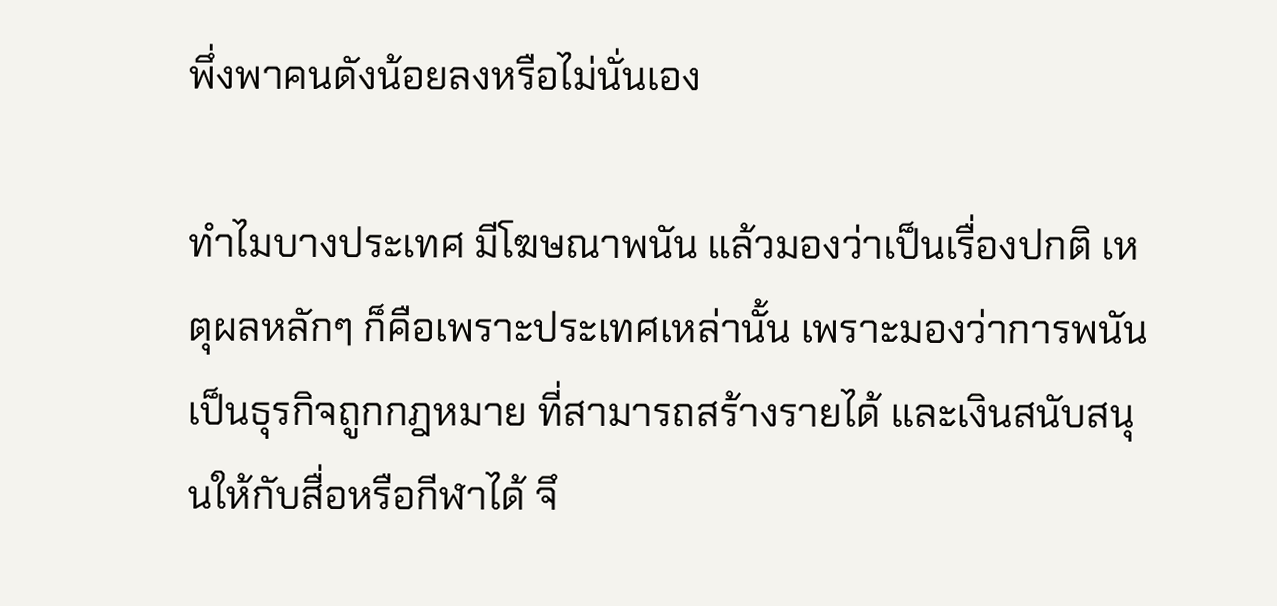พึ่งพาคนดังน้อยลงหรือไม่นั่นเอง

ทำไมบางประเทศ มีโฆษณาพนัน แล้วมองว่าเป็นเรื่องปกติ เหตุผลหลักๆ ก็คือเพราะประเทศเหล่านั้น เพราะมองว่าการพนันเป็นธุรกิจถูกกฎหมาย ที่สามารถสร้างรายได้ และเงินสนับสนุนให้กับสื่อหรือกีฬาได้ จึ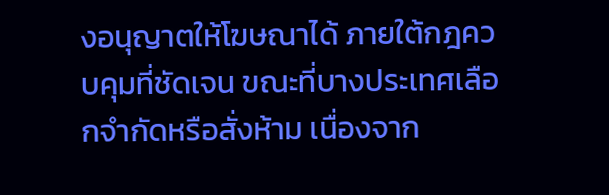งอนุญาตให้โฆษณาได้ ภายใต้กฎควบคุมที่ชัดเจน ขณะที่บางประเทศเลือกจำกัดหรือสั่งห้าม เนื่องจาก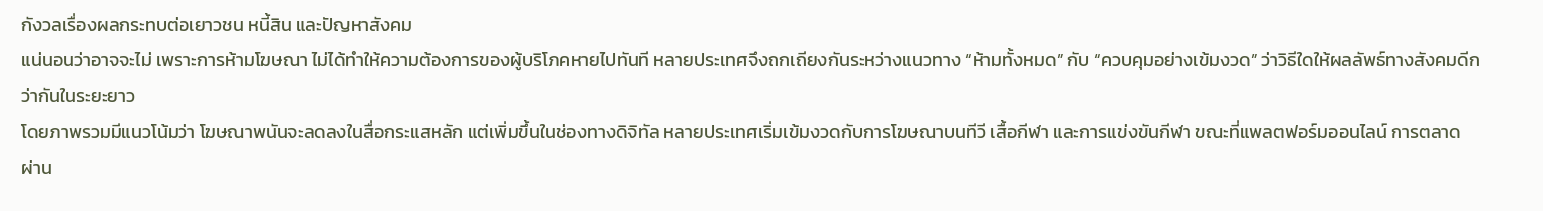กังวลเรื่องผลกระทบต่อเยาวชน หนี้สิน และปัญหาสังคม
แน่นอนว่าอาจจะไม่ เพราะการห้ามโฆษณา ไม่ได้ทำให้ความต้องการของผู้บริโภคหายไปทันที หลายประเทศจึงถกเถียงกันระหว่างแนวทาง “ห้ามทั้งหมด” กับ “ควบคุมอย่างเข้มงวด” ว่าวิธีใดให้ผลลัพธ์ทางสังคมดีกว่ากันในระยะยาว
โดยภาพรวมมีแนวโน้มว่า โฆษณาพนันจะลดลงในสื่อกระแสหลัก แต่เพิ่มขึ้นในช่องทางดิจิทัล หลายประเทศเริ่มเข้มงวดกับการโฆษณาบนทีวี เสื้อกีฬา และการแข่งขันกีฬา ขณะที่แพลตฟอร์มออนไลน์ การตลาดผ่าน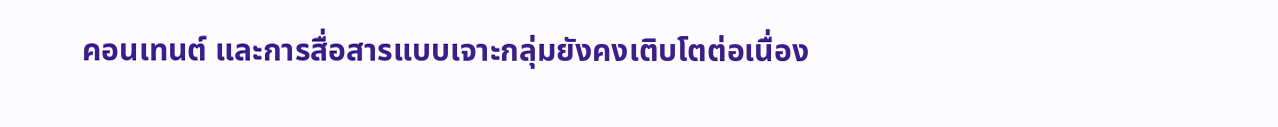คอนเทนต์ และการสื่อสารแบบเจาะกลุ่มยังคงเติบโตต่อเนื่อง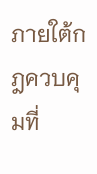ภายใต้กฎควบคุมที่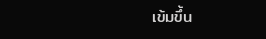เข้มขึ้น